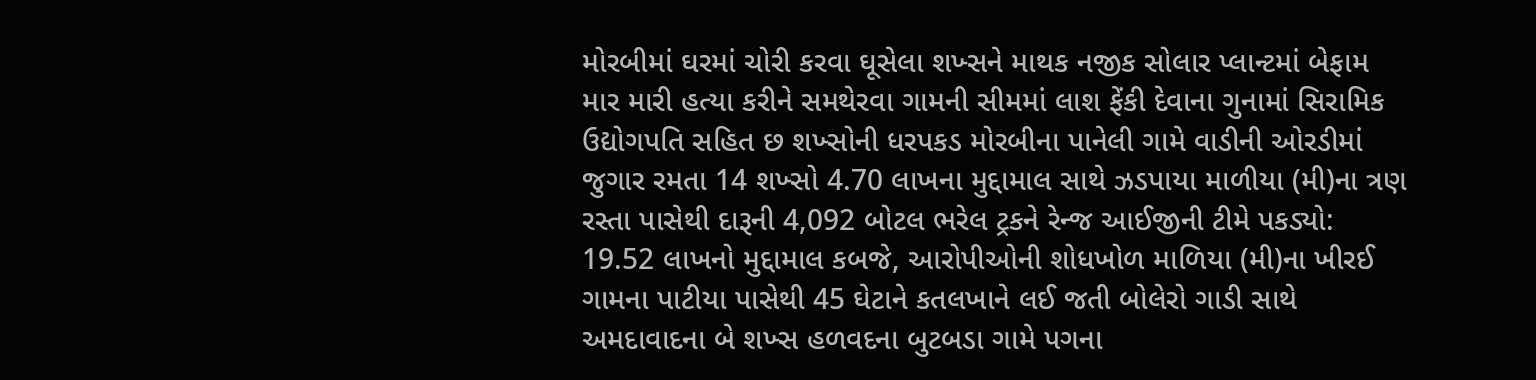મોરબીમાં ઘરમાં ચોરી કરવા ઘૂસેલા શખ્સને માથક નજીક સોલાર પ્લાન્ટમાં બેફામ માર મારી હત્યા કરીને સમથેરવા ગામની સીમમાં લાશ ફેંકી દેવાના ગુનામાં સિરામિક ઉદ્યોગપતિ સહિત છ શખ્સોની ધરપકડ મોરબીના પાનેલી ગામે વાડીની ઓરડીમાં જુગાર રમતા 14 શખ્સો 4.70 લાખના મુદ્દામાલ સાથે ઝડપાયા માળીયા (મી)ના ત્રણ રસ્તા પાસેથી દારૂની 4,092 બોટલ ભરેલ ટ્રકને રેન્જ આઈજીની ટીમે પકડ્યો: 19.52 લાખનો મુદ્દામાલ કબજે, આરોપીઓની શોધખોળ માળિયા (મી)ના ખીરઈ ગામના પાટીયા પાસેથી 45 ઘેટાને કતલખાને લઈ જતી બોલેરો ગાડી સાથે અમદાવાદના બે શખ્સ હળવદના બુટબડા ગામે પગના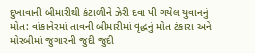દુખાવાની બીમારીથી કંટાળીને ઝેરી દવા પી ગયેલ યુવાનનું મોત: વાંકાનેરમાં તાવની બીમારીમાં વૃદ્ધનું મોત ટંકારા અને મોરબીમાં જુગારની જુદી જુદી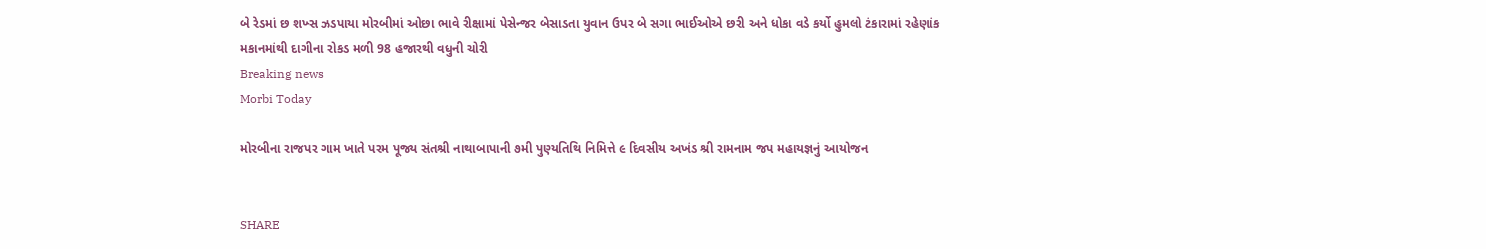બે રેડમાં છ શખ્સ ઝડપાયા મોરબીમાં ઓછા ભાવે રીક્ષામાં પેસેન્જર બેસાડતા યુવાન ઉપર બે સગા ભાઈઓએ છરી અને ધોકા વડે કર્યો હુમલો ટંકારામાં રહેણાંક મકાનમાંથી દાગીના રોકડ મળી 98 હજારથી વધુની ચોરી
Breaking news
Morbi Today

મોરબીના રાજપર ગામ ખાતે પરમ પૂજ્ય સંતશ્રી નાથાબાપાની ૭મી પુણ્યતિથિ નિમિત્તે ૯ દિવસીય અખંડ શ્રી રામનામ જપ મહાયજ્ઞનું આયોજન


SHARE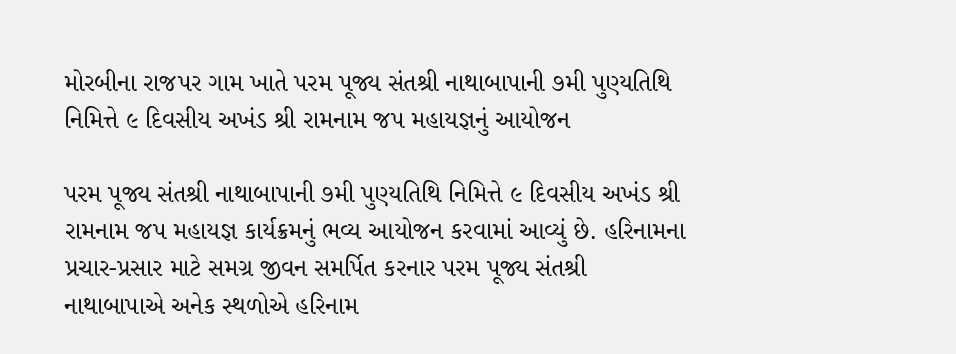મોરબીના રાજપર ગામ ખાતે પરમ પૂજ્ય સંતશ્રી નાથાબાપાની ૭મી પુણ્યતિથિ નિમિત્તે ૯ દિવસીય અખંડ શ્રી રામનામ જપ મહાયજ્ઞનું આયોજન

પરમ પૂજ્ય સંતશ્રી નાથાબાપાની ૭મી પુણ્યતિથિ નિમિત્તે ૯ દિવસીય અખંડ શ્રી રામનામ જપ મહાયજ્ઞ કાર્યક્રમનું ભવ્ય આયોજન કરવામાં આવ્યું છે. હરિનામના પ્રચાર-પ્રસાર માટે સમગ્ર જીવન સમર્પિત કરનાર પરમ પૂજ્ય સંતશ્રી નાથાબાપાએ અનેક સ્થળોએ હરિનામ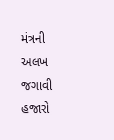મંત્રની અલખ જગાવી હજારો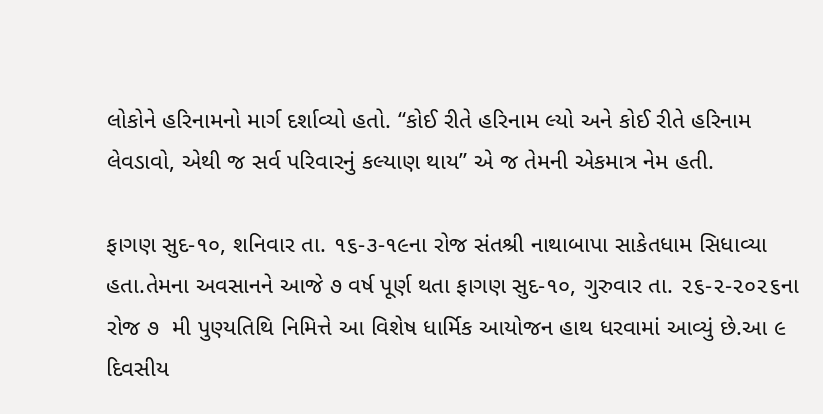લોકોને હરિનામનો માર્ગ દર્શાવ્યો હતો. “કોઈ રીતે હરિનામ લ્યો અને કોઈ રીતે હરિનામ લેવડાવો, એથી જ સર્વ પરિવારનું કલ્યાણ થાય” એ જ તેમની એકમાત્ર નેમ હતી.

ફાગણ સુદ-૧૦, શનિવાર તા. ૧૬-૩-૧૯ના રોજ સંતશ્રી નાથાબાપા સાકેતધામ સિધાવ્યા હતા.તેમના અવસાનને આજે ૭ વર્ષ પૂર્ણ થતા ફાગણ સુદ-૧૦, ગુરુવાર તા. ૨૬-૨-૨૦૨૬ના રોજ ૭  મી પુણ્યતિથિ નિમિત્તે આ વિશેષ ધાર્મિક આયોજન હાથ ધરવામાં આવ્યું છે.આ ૯ દિવસીય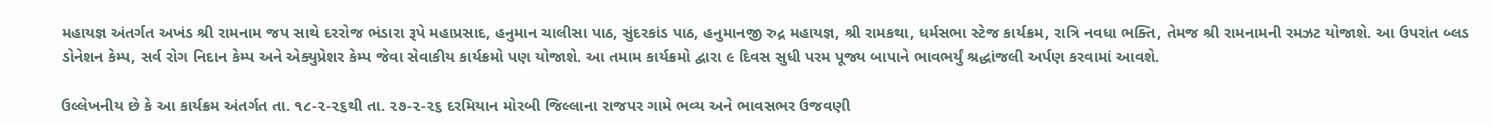મહાયજ્ઞ અંતર્ગત અખંડ શ્રી રામનામ જપ સાથે દરરોજ ભંડારા રૂપે મહાપ્રસાદ, હનુમાન ચાલીસા પાઠ, સુંદરકાંડ પાઠ, હનુમાનજી રુદ્ર મહાયજ્ઞ, શ્રી રામકથા, ધર્મસભા સ્ટેજ કાર્યક્રમ, રાત્રિ નવધા ભક્તિ, તેમજ શ્રી રામનામની રમઝટ યોજાશે. આ ઉપરાંત બ્લડ ડોનેશન કેમ્પ, સર્વ રોગ નિદાન કેમ્પ અને એક્યુપ્રેશર કેમ્પ જેવા સેવાકીય કાર્યક્રમો પણ યોજાશે. આ તમામ કાર્યક્રમો દ્વારા ૯ દિવસ સુધી પરમ પૂજ્ય બાપાને ભાવભર્યું શ્રદ્ધાંજલી અર્પણ કરવામાં આવશે.

ઉલ્લેખનીય છે કે આ કાર્યક્રમ અંતર્ગત તા. ૧૮-૨-૨૬થી તા. ૨૭-૨-૨૬ દરમિયાન મોરબી જિલ્લાના રાજપર ગામે ભવ્ય અને ભાવસભર ઉજવણી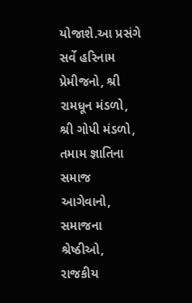યોજાશે.આ પ્રસંગે સર્વે હરિનામ પ્રેમીજનો, શ્રી રામધૂન મંડળો, શ્રી ગોપી મંડળો, તમામ જ્ઞાતિના સમાજ આગેવાનો, સમાજના શ્રેષ્ઠીઓ, રાજકીય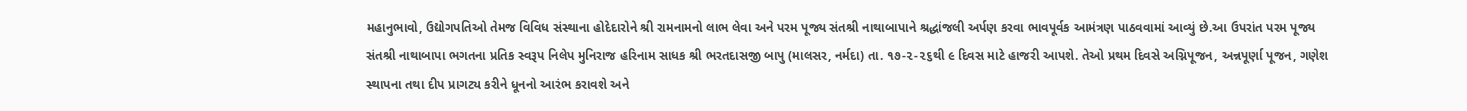મહાનુભાવો, ઉદ્યોગપતિઓ તેમજ વિવિધ સંસ્થાના હોદેદારોને શ્રી રામનામનો લાભ લેવા અને પરમ પૂજ્ય સંતશ્રી નાથાબાપાને શ્રદ્ધાંજલી અર્પણ કરવા ભાવપૂર્વક આમંત્રણ પાઠવવામાં આવ્યું છે.આ ઉપરાંત પરમ પૂજ્ય સંતશ્રી નાથાબાપા ભગતના પ્રતિક સ્વરૂપ નિલેપ મુનિરાજ હરિનામ સાધક શ્રી ભરતદાસજી બાપુ (માલસર, નર્મદા) તા. ૧૭-૨-૨૬થી ૯ દિવસ માટે હાજરી આપશે. તેઓ પ્રથમ દિવસે અગ્નિપૂજન, અન્નપૂર્ણા પૂજન, ગણેશ સ્થાપના તથા દીપ પ્રાગટ્ય કરીને ધૂનનો આરંભ કરાવશે અને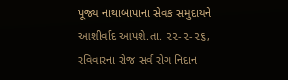પૂજ્ય નાથાબાપાના સેવક સમુદાયને આશીર્વાદ આપશે.તા. ૨૨-૨-૨૬, રવિવારના રોજ સર્વ રોગ નિદાન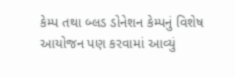કેમ્પ તથા બ્લડ ડોનેશન કેમ્પનું વિશેષ આયોજન પણ કરવામાં આવ્યું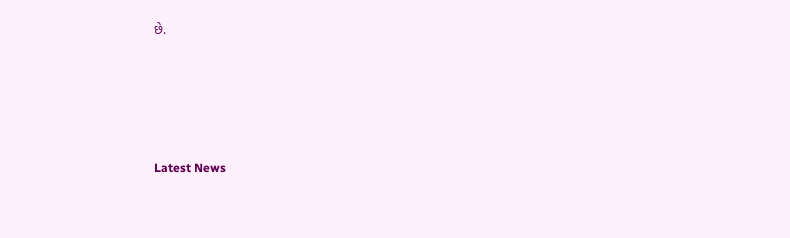છે.






Latest News